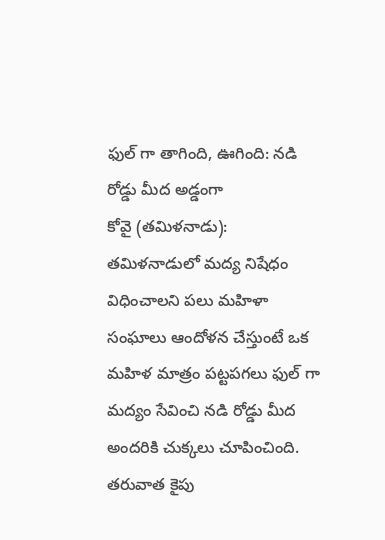ఫుల్ గా తాగింది, ఊగింది: నడి రోడ్డు మీద అడ్డంగా
కోవై (తమిళనాడు): తమిళనాడులో మద్య నిషేధం విధించాలని పలు మహిళా సంఘాలు ఆందోళన చేస్తుంటే ఒక మహిళ మాత్రం పట్టపగలు ఫుల్ గా మద్యం సేవించి నడి రోడ్డు మీద అందరికి చుక్కలు చూపించింది. తరువాత కైపు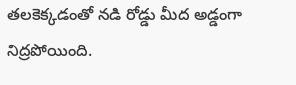తలకెక్కడంతో నడి రోడ్డు మీద అడ్డంగా నిద్రపోయింది.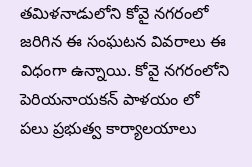తమిళనాడులోని కోవై నగరంలో జరిగిన ఈ సంఘటన వివరాలు ఈ విధంగా ఉన్నాయి. కోవై నగరంలోని పెరియనాయకన్ పాళయం లో పలు ప్రభుత్వ కార్యాలయాలు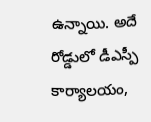ఉన్నాయి. అదే రోడ్డులో డీఎస్పీ కార్యాలయం,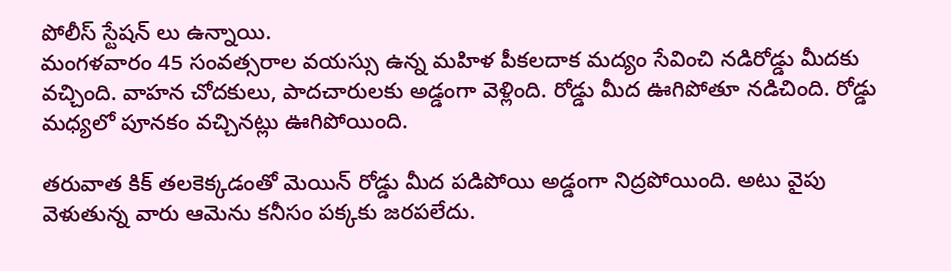పోలీస్ స్టేషన్ లు ఉన్నాయి.
మంగళవారం 45 సంవత్సరాల వయస్సు ఉన్న మహిళ పీకలదాక మద్యం సేవించి నడిరోడ్డు మీదకు వచ్చింది. వాహన చోదకులు, పాదచారులకు అడ్డంగా వెళ్లింది. రోడ్డు మీద ఊగిపోతూ నడిచింది. రోడ్డు మధ్యలో పూనకం వచ్చినట్లు ఊగిపోయింది.

తరువాత కిక్ తలకెక్కడంతో మెయిన్ రోడ్డు మీద పడిపోయి అడ్డంగా నిద్రపోయింది. అటు వైపు వెళుతున్న వారు ఆమెను కనీసం పక్కకు జరపలేదు.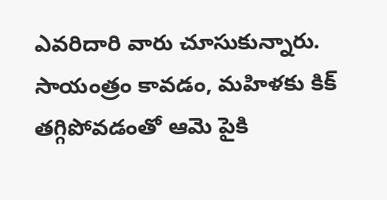ఎవరిదారి వారు చూసుకున్నారు. సాయంత్రం కావడం, మహిళకు కిక్ తగ్గిపోవడంతో ఆమె పైకి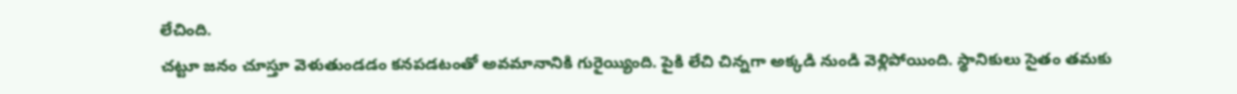లేచింది.
చట్టూ జనం చూస్తూ వెళుతుండడం కనపడటంతో అవమానానికి గురైయ్యింది. పైకి లేచి చిన్నగా అక్కడి నుండి వెళ్లిపోయింది. స్థానికులు సైతం తమకు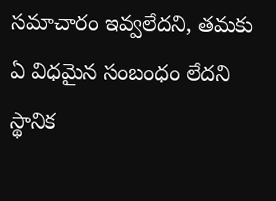సమాచారం ఇవ్వలేదని, తమకు ఏ విధమైన సంబంధం లేదని స్థానిక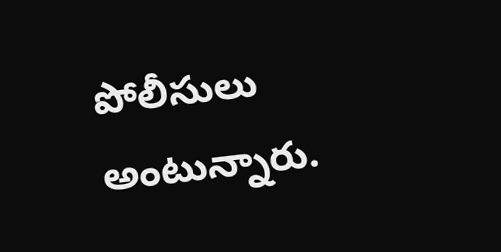పోలీసులు అంటున్నారు.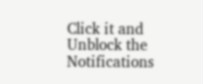Click it and Unblock the Notifications